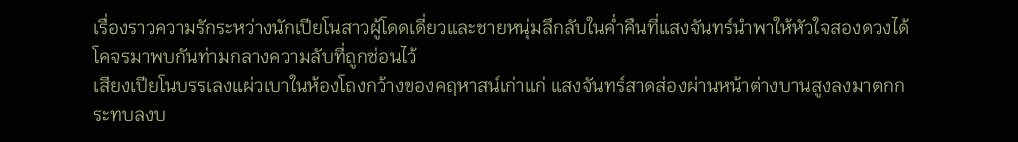เรื่องราวความรักระหว่างนักเปียโนสาวผู้โดดเดี่ยวและชายหนุ่มลึกลับในค่ำคืนที่แสงจันทร์นำพาให้หัวใจสองดวงได้โคจรมาพบกันท่ามกลางความลับที่ถูกซ่อนไว้
เสียงเปียโนบรรเลงแผ่วเบาในห้องโถงกว้างของคฤหาสน์เก่าแก่ แสงจันทร์สาดส่องผ่านหน้าต่างบานสูงลงมาตกกระทบลงบ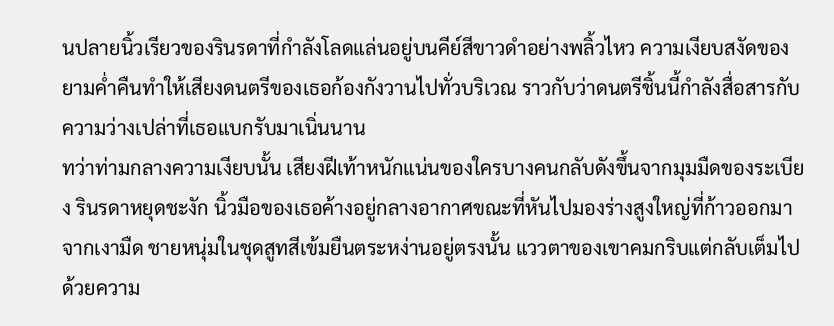นปลายนิ้วเรียวของรินรดาที่กำลังโลดแล่นอยู่บนคีย์สีขาวดำอย่างพลิ้วไหว ความเงียบสงัดของยามค่ำคืนทำให้เสียงดนตรีของเธอก้องกังวานไปทั่วบริเวณ ราวกับว่าดนตรีชิ้นนี้กำลังสื่อสารกับความว่างเปล่าที่เธอแบกรับมาเนิ่นนาน
ทว่าท่ามกลางความเงียบนั้น เสียงฝีเท้าหนักแน่นของใครบางคนกลับดังขึ้นจากมุมมืดของระเบียง รินรดาหยุดชะงัก นิ้วมือของเธอค้างอยู่กลางอากาศขณะที่หันไปมองร่างสูงใหญ่ที่ก้าวออกมาจากเงามืด ชายหนุ่มในชุดสูทสีเข้มยืนตระหง่านอยู่ตรงนั้น แววตาของเขาคมกริบแต่กลับเต็มไปด้วยความ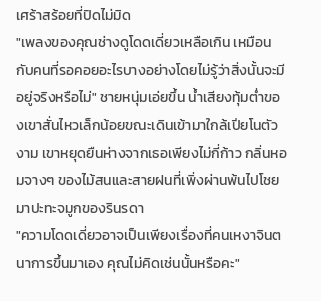เศร้าสร้อยที่ปิดไม่มิด
"เพลงของคุณช่างดูโดดเดี่ยวเหลือเกิน เหมือนกับคนที่รอคอยอะไรบางอย่างโดยไม่รู้ว่าสิ่งนั้นจะมีอยู่จริงหรือไม่" ชายหนุ่มเอ่ยขึ้น น้ำเสียงทุ้มต่ำของเขาสั่นไหวเล็กน้อยขณะเดินเข้ามาใกล้เปียโนตัวงาม เขาหยุดยืนห่างจากเธอเพียงไม่กี่ก้าว กลิ่นหอมจางๆ ของไม้สนและสายฝนที่เพิ่งผ่านพ้นไปโชยมาปะทะจมูกของรินรดา
"ความโดดเดี่ยวอาจเป็นเพียงเรื่องที่คนเหงาจินตนาการขึ้นมาเอง คุณไม่คิดเช่นนั้นหรือคะ"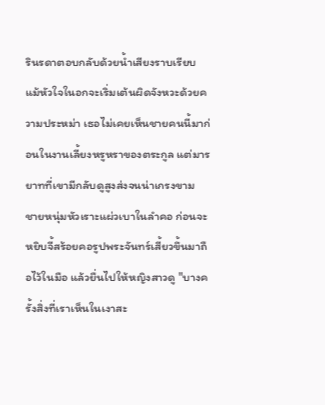รินรดาตอบกลับด้วยน้ำเสียงราบเรียบ แม้หัวใจในอกจะเริ่มเต้นผิดจังหวะด้วยความประหม่า เธอไม่เคยเห็นชายคนนี้มาก่อนในงานเลี้ยงหรูหราของตระกูล แต่มารยาทที่เขามีกลับดูสูงส่งจนน่าเกรงขาม
ชายหนุ่มหัวเราะแผ่วเบาในลำคอ ก่อนจะหยิบจี้สร้อยคอรูปพระจันทร์เสี้ยวขึ้นมาถือไว้ในมือ แล้วยื่นไปให้หญิงสาวดู "บางครั้งสิ่งที่เราเห็นในเงาสะ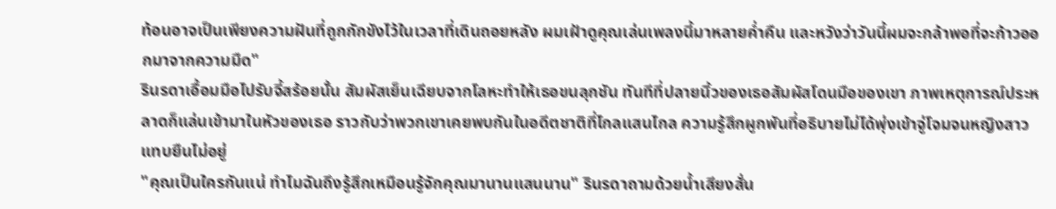ท้อนอาจเป็นเพียงความฝันที่ถูกกักขังไว้ในเวลาที่เดินถอยหลัง ผมเฝ้าดูคุณเล่นเพลงนี้มาหลายค่ำคืน และหวังว่าวันนี้ผมจะกล้าพอที่จะก้าวออกมาจากความมืด"
รินรดาเอื้อมมือไปรับจี้สร้อยนั้น สัมผัสเย็นเฉียบจากโลหะทำให้เธอขนลุกชัน ทันทีที่ปลายนิ้วของเธอสัมผัสโดนมือของเขา ภาพเหตุการณ์ประหลาดก็แล่นเข้ามาในหัวของเธอ ราวกับว่าพวกเขาเคยพบกันในอดีตชาติที่ไกลแสนไกล ความรู้สึกผูกพันที่อธิบายไม่ได้พุ่งเข้าจู่โจมจนหญิงสาวแทบยืนไม่อยู่
"คุณเป็นใครกันแน่ ทำไมฉันถึงรู้สึกเหมือนรู้จักคุณมานานแสนนาน" รินรดาถามด้วยน้ำเสียงสั่น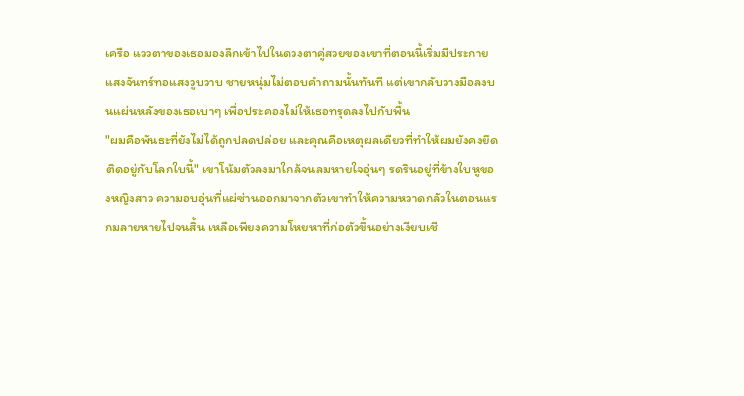เครือ แววตาของเธอมองลึกเข้าไปในดวงตาคู่สวยของเขาที่ตอนนี้เริ่มมีประกายแสงจันทร์ทอแสงวูบวาบ ชายหนุ่มไม่ตอบคำถามนั้นทันที แต่เขากลับวางมือลงบนแผ่นหลังของเธอเบาๆ เพื่อประคองไม่ให้เธอทรุดลงไปกับพื้น
"ผมคือพันธะที่ยังไม่ได้ถูกปลดปล่อย และคุณคือเหตุผลเดียวที่ทำให้ผมยังคงยึดติดอยู่กับโลกใบนี้" เขาโน้มตัวลงมาใกล้จนลมหายใจอุ่นๆ รดรินอยู่ที่ข้างใบหูของหญิงสาว ความอบอุ่นที่แผ่ซ่านออกมาจากตัวเขาทำให้ความหวาดกลัวในตอนแรกมลายหายไปจนสิ้น เหลือเพียงความโหยหาที่ก่อตัวขึ้นอย่างเงียบเชี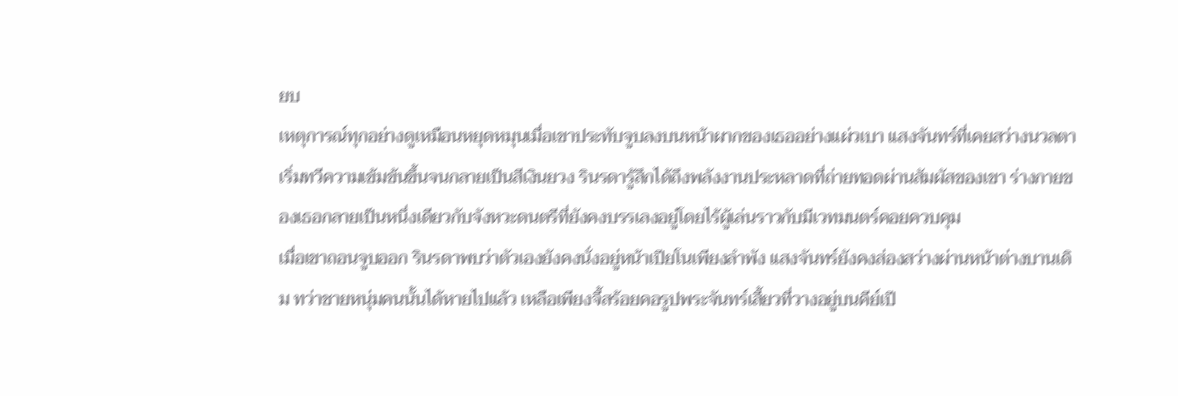ยบ
เหตุการณ์ทุกอย่างดูเหมือนหยุดหมุนเมื่อเขาประทับจูบลงบนหน้าผากของเธออย่างแผ่วเบา แสงจันทร์ที่เคยสว่างนวลตาเริ่มทวีความเข้มข้นขึ้นจนกลายเป็นสีเงินยวง รินรดารู้สึกได้ถึงพลังงานประหลาดที่ถ่ายทอดผ่านสัมผัสของเขา ร่างกายของเธอกลายเป็นหนึ่งเดียวกับจังหวะดนตรีที่ยังคงบรรเลงอยู่โดยไร้ผู้เล่นราวกับมีเวทมนตร์คอยควบคุม
เมื่อเขาถอนจูบออก รินรดาพบว่าตัวเองยังคงนั่งอยู่หน้าเปียโนเพียงลำพัง แสงจันทร์ยังคงส่องสว่างผ่านหน้าต่างบานเดิม ทว่าชายหนุ่มคนนั้นได้หายไปแล้ว เหลือเพียงจี้สร้อยคอรูปพระจันทร์เสี้ยวที่วางอยู่บนคีย์เปี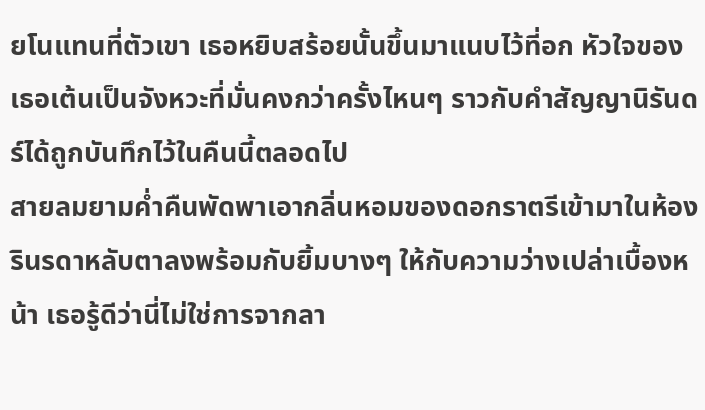ยโนแทนที่ตัวเขา เธอหยิบสร้อยนั้นขึ้นมาแนบไว้ที่อก หัวใจของเธอเต้นเป็นจังหวะที่มั่นคงกว่าครั้งไหนๆ ราวกับคำสัญญานิรันดร์ได้ถูกบันทึกไว้ในคืนนี้ตลอดไป
สายลมยามค่ำคืนพัดพาเอากลิ่นหอมของดอกราตรีเข้ามาในห้อง รินรดาหลับตาลงพร้อมกับยิ้มบางๆ ให้กับความว่างเปล่าเบื้องหน้า เธอรู้ดีว่านี่ไม่ใช่การจากลา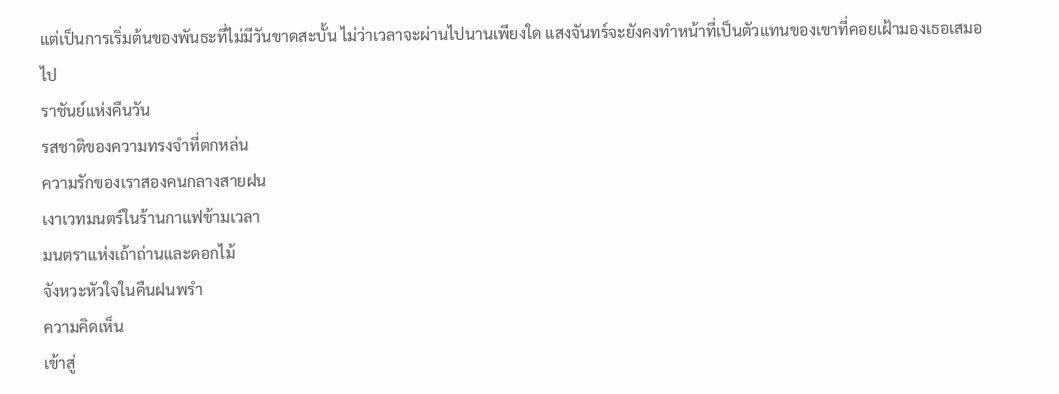แต่เป็นการเริ่มต้นของพันธะที่ไม่มีวันขาดสะบั้น ไม่ว่าเวลาจะผ่านไปนานเพียงใด แสงจันทร์จะยังคงทำหน้าที่เป็นตัวแทนของเขาที่คอยเฝ้ามองเธอเสมอไป
ราชันย์แห่งคืนวัน
รสชาติของความทรงจำที่ตกหล่น
ความรักของเราสองคนกลางสายฝน
เงาเวทมนตร์ในร้านกาแฟข้ามเวลา
มนตราแห่งเถ้าถ่านและดอกไม้
จังหวะหัวใจในคืนฝนพรำ
ความคิดเห็น
เข้าสู่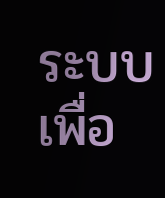ระบบ เพื่อ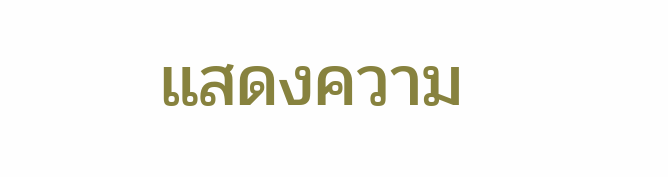แสดงความ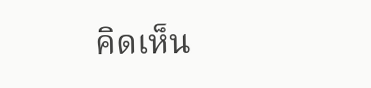คิดเห็น